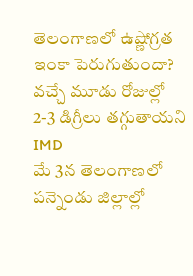తెలంగాణలో ఉష్ణోగ్రత ఇంకా పెరుగుతుందా? వచ్చే మూడు రోజుల్లో 2-3 డిగ్రీలు తగ్గుతాయని IMD
మే 3న తెలంగాణలో పన్నెండు జిల్లాల్లో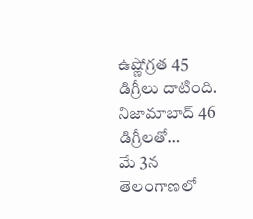ఉష్ణోగ్రత 45 డిగ్రీలు దాటింది. నిజామాబాద్ 46 డిగ్రీలతో…
మే 3న తెలంగాణలో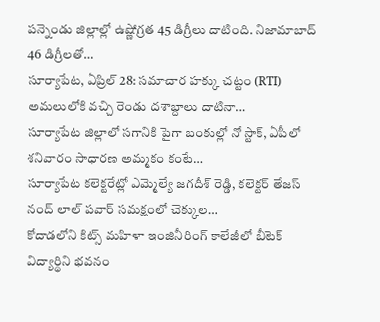పన్నెండు జిల్లాల్లో ఉష్ణోగ్రత 45 డిగ్రీలు దాటింది. నిజామాబాద్ 46 డిగ్రీలతో…
సూర్యాపేట, ఏప్రిల్ 28: సమాచార హక్కు చట్టం (RTI) అమలులోకి వచ్చి రెండు దశాబ్దాలు దాటినా…
సూర్యాపేట జిల్లాలో సగానికి పైగా బంకుల్లో నో స్టాక్, ఏపీలో శనివారం సాధారణ అమ్మకం కంటే…
సూర్యాపేట కలెక్టరేట్లో ఎమ్మెల్యే జగదీశ్ రెడ్డి, కలెక్టర్ తేజస్ నంద్ లాల్ పవార్ సమక్షంలో చెక్కుల…
కోదాడలోని కిట్స్ మహిళా ఇంజినీరింగ్ కాలేజీలో బీటెక్ విద్యార్థిని భవనం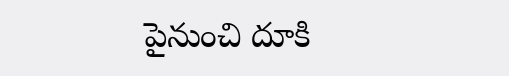పైనుంచి దూకి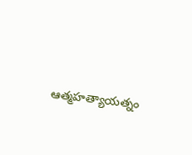ఆత్మహత్యాయత్నం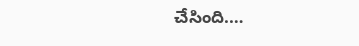చేసింది.…